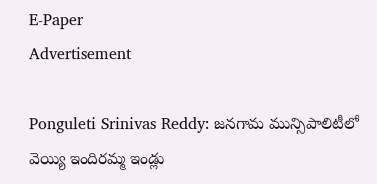E-Paper
Advertisement

Ponguleti Srinivas Reddy: జనగామ మున్సిపాలిటీలో వెయ్యి ఇందిరమ్మ ఇండ్లు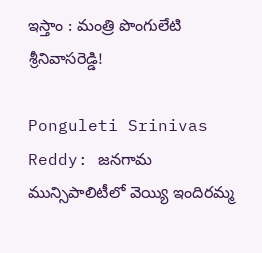ఇస్తాం : మంత్రి పొంగులేటి శ్రీ‌నివాస‌రెడ్డి!

Ponguleti Srinivas Reddy: జనగామ మున్సిపాలిటీలో వెయ్యి ఇందిరమ్మ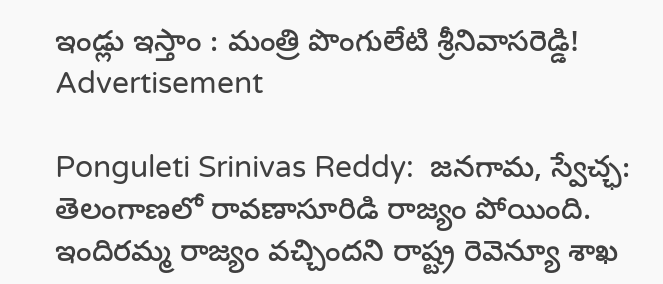ఇండ్లు ఇస్తాం : మంత్రి పొంగులేటి శ్రీ‌నివాస‌రెడ్డి!
Advertisement

Ponguleti Srinivas Reddy:  జ‌న‌గామ‌, స్వేచ్ఛ‌: తెలంగాణ‌లో రావ‌ణాసూరిడి రాజ్యం పోయింది. ఇందిర‌మ్మ రాజ్యం వ‌చ్చింద‌ని రాష్ట్ర రెవెన్యూ శాఖ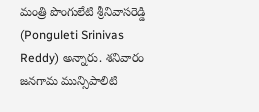మంత్రి పొంగులేటి శ్రీ‌నివాస‌రెడ్డి (Ponguleti Srinivas Reddy) అన్నారు. శ‌నివారం జ‌న‌గామ మున్సిపాలిటి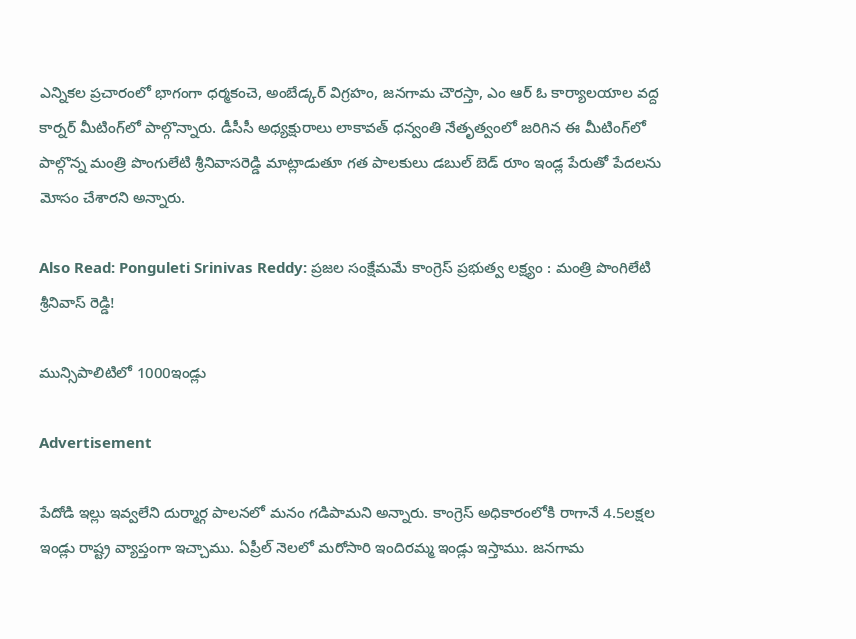ఎన్నిక‌ల ప్ర‌చారంలో భాగంగా ధ‌ర్మ‌కంచె, అంబేడ్క‌ర్ విగ్ర‌హం, జ‌న‌గామ చౌర‌స్తా, ఎం ఆర్ ఓ కార్యాల‌యాల వ‌ద్ద కార్న‌ర్ మీటింగ్‌లో పాల్గొన్నారు. డీసీసీ అధ్య‌క్షురాలు లాకావ‌త్ ధ‌న్వంతి నేతృత్వంలో జ‌రిగిన ఈ మీటింగ్‌లో పాల్గొన్న మంత్రి పొంగులేటి శ్రీ‌నివాస‌రెడ్డి మాట్లాడుతూ గ‌త పాల‌కులు డ‌బుల్ బెడ్ రూం ఇండ్ల పేరుతో పేద‌ల‌ను మోసం చేశార‌ని అన్నారు.

Also Read: Ponguleti Srinivas Reddy: ప్రజల సంక్షేమమే కాంగ్రెస్ ప్రభుత్వ లక్ష్యం : మంత్రి పొంగిలేటి శ్రీనివాస్ రెడ్డి!

మున్సిపాలిటిలో 1000ఇండ్లు

Advertisement

పేదోడి ఇల్లు ఇవ్వ‌లేని దుర్మార్గ పాల‌న‌లో మ‌నం గ‌డిపామ‌ని అన్నారు. కాంగ్రెస్ అధికారంలోకి రాగానే 4.5లక్ష‌ల ఇండ్లు రాష్ట్ర వ్యాప్తంగా ఇచ్చాము. ఏప్రీల్ నెల‌లో మ‌రోసారి ఇందిర‌మ్మ ఇండ్లు ఇస్తాము. జ‌నగామ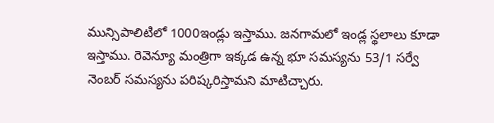మున్సిపాలిటిలో 1000ఇండ్లు ఇస్తాము. జ‌న‌గామలో ఇండ్ల స్థ‌లాలు కూడా ఇస్తాము. రెవెన్యూ మంత్రిగా ఇక్క‌డ ఉన్న భూ స‌మ‌స్య‌ను 53/1 స‌ర్వే నెంబ‌ర్ స‌మ‌స్య‌ను ప‌రిష్క‌రిస్తామని మాటిచ్చారు.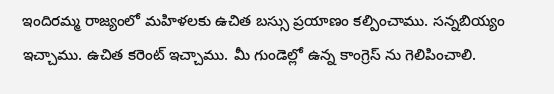ఇందిర‌మ్మ రాజ్యంలో మ‌హిళ‌ల‌కు ఉచిత బ‌స్సు ప్ర‌యాణం క‌ల్పించాము. స‌న్న‌బియ్యం ఇచ్చాము. ఉచిత క‌రెంట్ ఇచ్చాము. మీ గుండెల్లో ఉన్న కాంగ్రెస్ ను గెలిపించాలి.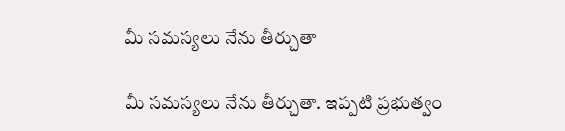మీ స‌మ‌స్య‌లు నేను తీర్చుతా

మీ స‌మ‌స్య‌లు నేను తీర్చుతా. ఇప్ప‌టి ప్ర‌భుత్వం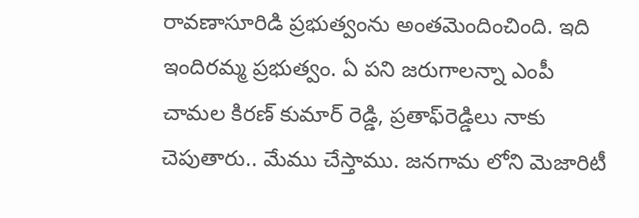రావ‌ణాసూరిడి ప్ర‌భుత్వంను అంత‌మెందించింది. ఇది ఇందిర‌మ్మ ప్ర‌భుత్వం. ఏ ప‌ని జ‌రుగాల‌న్నా ఎంపీ చామ‌ల కిర‌ణ్ కుమార్ రెడ్డి, ప్ర‌తాఫ్‌రెడ్డిలు నాకు చెపుతారు.. మేము చేస్తాము. జ‌న‌గామ లోని మెజారిటీ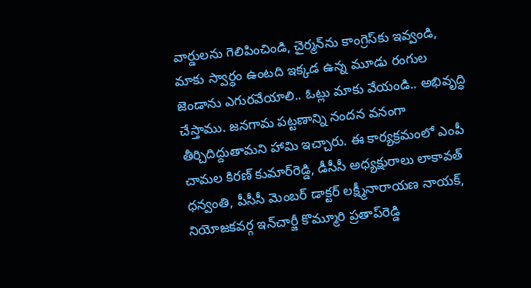వార్డుల‌ను గెలిపించిండి, చైర్మ‌న్‌ను కాంగ్రెస్‌కు ఇవ్వండి, మాకు స్వార్ధం ఉంట‌ది ఇక్క‌డ ఉన్న మూడు రంగుల జెండాను ఎగురవేయాలి.. ఓట్లు మాకు వేయండి.. అభివృద్ధి చేస్తాము. జ‌న‌గామ ప‌ట్ట‌ణాన్ని నంద‌న వనంగా తీర్చిదిద్దుతామని హామి ఇచ్చారు. ఈ కార్య‌క్ర‌మంలో ఎంపీ చామ‌ల కిర‌ణ్ కుమార్‌రెడ్డి, డీసీసీ అధ్య‌క్షురాలు లాకావ‌త్ ధ‌న్వంతి, పీసీసీ మెంబ‌ర్ డాక్ట‌ర్ ల‌క్ష్మీనారాయ‌ణ నాయ‌క్, నియోజ‌క‌వ‌ర్గ ఇన్‌చార్జీ కొమ్మూరి ప్ర‌తాప్‌రెడ్డి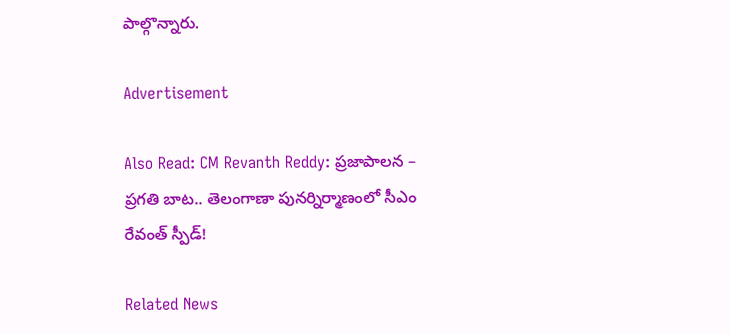పాల్గొన్నారు.

Advertisement

Also Read: CM Revanth Reddy: ప్రజాపాలన – ప్రగతి బాట.. తెలంగాణా పునర్నిర్మాణంలో సీఎం రేవంత్ స్పీడ్!

Related News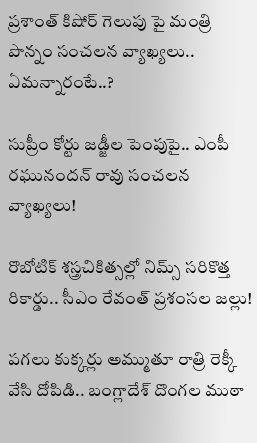ప్రశాంత్ కిషోర్ గెలుపు పై మంత్రి పొన్నం సంచలన వ్యాఖ్యలు.. ఏమన్నారంటే..?

సుప్రీం కోర్టు జడ్జీల పెంపుపై.. ఎంపీ రఘునందన్ రావు సంచలన వ్యాఖ్యలు!

రొబోటిక్ శస్త్రచికిత్సల్లో నిమ్స్ సరికొత్త రికార్డు.. సీఎం రేవంత్ ప్రశంసల జల్లు!

పగలు కుక్కర్లు అమ్ముతూ రాత్రి రెక్కీ వేసి దోపిడి.. బంగ్లాదేశ్ దొంగల ముఠా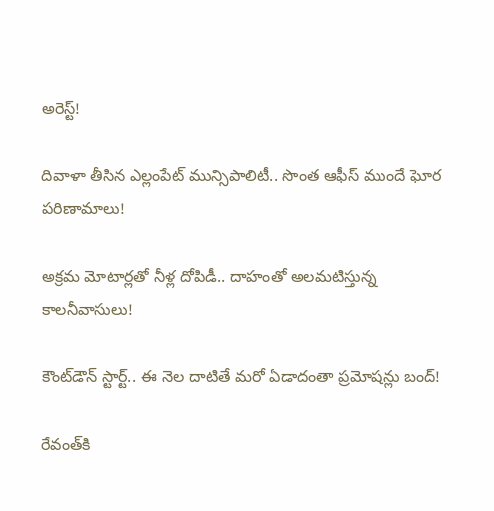అరెస్ట్!

దివాళా తీసిన ఎల్లంపేట్ మున్సిపాలిటీ.. సొంత ఆఫీస్ ముందే ఘోర పరిణామాలు!

అక్రమ మోటార్లతో నీళ్ల దోపిడీ.. దాహంతో అలమటిస్తున్న కాలనీవాసులు!

కౌంట్‌డౌన్ స్టార్ట్.. ఈ నెల దాటితే మరో ఏడాదంతా ప్రమోషన్లు బంద్!

రేవంత్‌కి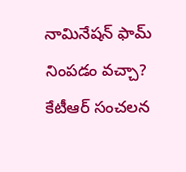నామినేషన్ ఫామ్ నింపడం వచ్చా? కేటీఆర్ సంచలన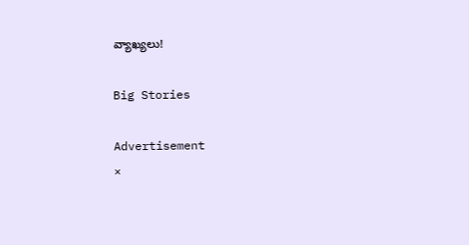వ్యాఖ్యలు!

Big Stories

Advertisement
×